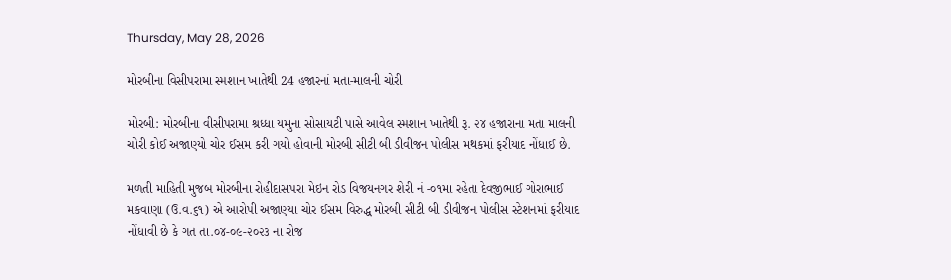Thursday, May 28, 2026

મોરબીના વિસીપરામા સ્મશાન ખાતેથી 24 હજારનાં મતા-માલની ચોરી

મોરબી: મોરબીના વીસીપરામા શ્રધ્ધા યમુના સોસાયટી પાસે આવેલ સ્મશાન ખાતેથી રૂ. ૨૪ હજારાના મતા માલની ચોરી કોઈ અજાણ્યો ચોર ઈસમ કરી ગયો હોવાની મોરબી સીટી બી ડીવીજન પોલીસ મથકમાં ફરીયાદ નોંધાઈ છે.

મળતી માહિતી મુજબ મોરબીના રોહીદાસપરા મેઇન રોડ વિજયનગર શેરી નં -૦૧મા રહેતા દેવજીભાઈ ગોરાભાઈ મકવાણા (ઉ.વ.૬૧) એ આરોપી અજાણ્યા ચોર ઈસમ વિરુદ્ધ મોરબી સીટી બી ડીવીજન પોલીસ સ્ટેશનમાં ફરીયાદ નોંધાવી છે કે ગત તા.૦૪-૦૯-૨૦૨૩ ના રોજ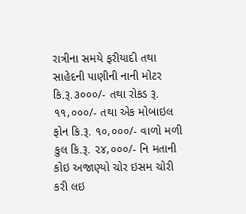રાત્રીના સમયે ફરીયાદી તથા સાહેદની પાણીની નાની મોટર કિ.રૂ.૩૦૦૦/- તથા રોકડ રૂ. ૧૧,૦૦૦/- તથા એક મોબાઇલ ફોન કિ.રૂ. ૧૦,૦૦૦/- વાળો મળી કુલ કિ.રૂ. ૨૪,૦૦૦/- નિ મતાની કોઇ અજાણ્યો ચોર ઇસમ ચોરી કરી લઇ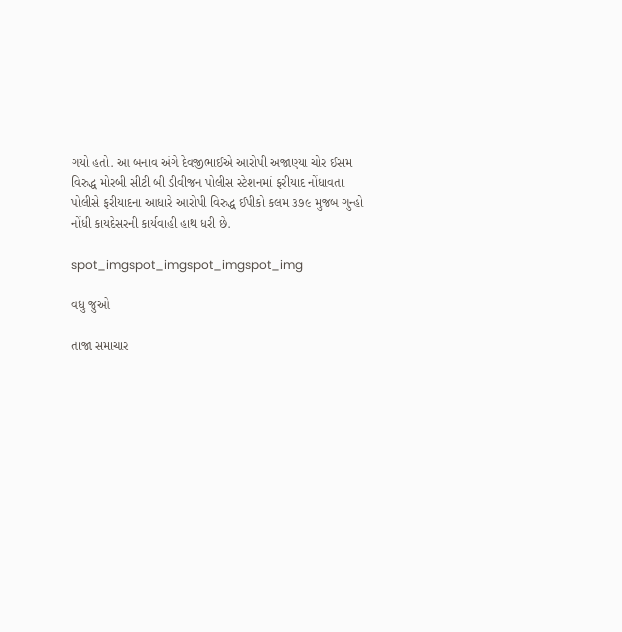ગયો હતો. આ બનાવ અંગે દેવજીભાઈએ આરોપી અજાણ્યા ચોર ઈસમ વિરુદ્ધ મોરબી સીટી બી ડીવીજન પોલીસ સ્ટેશનમાં ફરીયાદ નોંધાવતા પોલીસે ફરીયાદના આધારે આરોપી વિરુદ્ધ ઈપીકો કલમ ૩૭૯ મુજબ ગુન્હો નોંધી કાયદેસરની કાર્યવાહી હાથ ધરી છે.

spot_imgspot_imgspot_imgspot_img

વધુ જુઓ

તાજા સમાચાર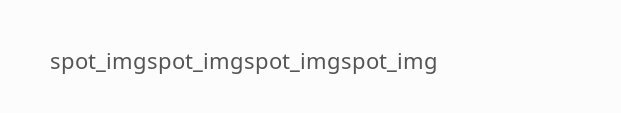spot_imgspot_imgspot_imgspot_img